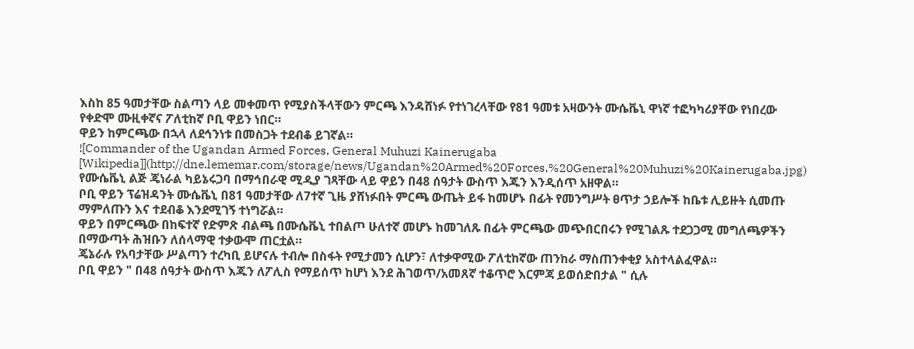እስከ 85 ዓመታቸው ስልጣን ላይ መቀመጥ የሚያስችላቸውን ምርጫ እንዳሸነፉ የተነገረላቸው የ81 ዓመቱ አዛውንት ሙሴቬኒ ዋነኛ ተፎካካሪያቸው የነበረው የቀድሞ ሙዚቀኛና ፖለቲከኛ ቦቢ ዋይን ነበር።
ዋይን ከምርጫው በኋላ ለደኅንነቱ በመስጋት ተደብቆ ይገኛል።
![Commander of the Ugandan Armed Forces, General Muhuzi Kainerugaba [Wikipedia]](http://dne.lememar.com/storage/news/Ugandan%20Armed%20Forces,%20General%20Muhuzi%20Kainerugaba.jpg)
የሙሴቬኒ ልጅ ጄነራል ካይኔሩጋባ በማኅበራዊ ሚዲያ ገጻቸው ላይ ዋይን በ48 ሰዓታት ውስጥ እጁን እንዲሰጥ አዘዋል።
ቦቢ ዋይን ፕሬዝዳንት ሙሴቬኒ በ81 ዓመታቸው ለ7ተኛ ጊዜ ያሸነፉበት ምርጫ ውጤት ይፋ ከመሆኑ በፊት የመንግሥት ፀጥታ ኃይሎች ከቤቱ ሊይዙት ሲመጡ ማምለጡን እና ተደብቆ እንደሚገኝ ተነግሯል።
ዋይን በምርጫው በከፍተኛ የድምጽ ብልጫ በሙሴቬኒ ተበልጦ ሁለተኛ መሆኑ ከመገለጹ በፊት ምርጫው መጭበርበሩን የሚገልጹ ተደጋጋሚ መግለጫዎችን በማውጣት ሕዝቡን ለሰላማዊ ተቃውሞ ጠርቷል።
ጄኔራሉ የአባታቸው ሥልጣን ተረካቢ ይሆናሉ ተብሎ በስፋት የሚታመን ሲሆን፣ ለተቃዋሚው ፖለቲከኛው ጠንከራ ማስጠንቀቂያ አስተላልፈዋል።
ቦቢ ዋይን " በ48 ሰዓታት ውስጥ እጁን ለፖሊስ የማይሰጥ ከሆነ እንደ ሕገወጥ/አመጸኛ ተቆጥሮ እርምጃ ይወሰድበታል " ሲሉ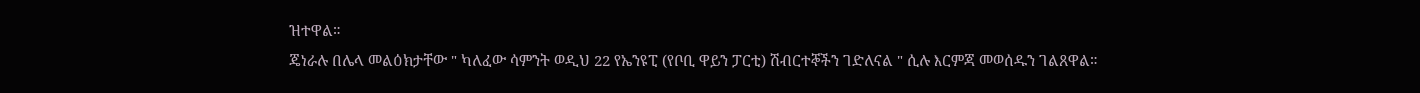ዝተዋል።
ጄነራሉ በሌላ መልዕክታቸው " ካለፈው ሳምንት ወዲህ 22 የኤንዩፒ (የቦቢ ዋይን ፓርቲ) ሽብርተኞችን ገድለናል " ሲሉ እርምጃ መወሰዱን ገልጸዋል።